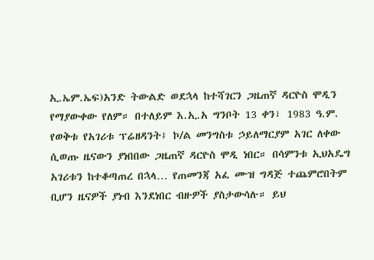ኢ.ኤም.ኤፍ)አንድ ትውልድ ወደኋላ ከተሻገርን ጋዜጠኛ ዳርዮስ ሞዲን የማያውቀው የለም። በተለይም እ.ኢ.አ ግንቦት 13 ቀን፣ 1983 ዓ.ም. የወቅቱ የአገሪቱ ፕሬዘዳንት፤ ኮ/ል መንግስቱ ኃይለማርያም አገር ለቀው ሲወጡ ዜናውን ያነበበው ጋዜጠኛ ዳርዮስ ሞዲ ነበር። በሳምንቱ ኢህአዴግ አገሪቱን ከተቆጣጠረ በኋላ… የጠመንጃ አፈ ሙዝ ግዳጅ ተጨምሮበትም ቢሆን ዜናዎች ያነብ እንደነበር ብዙዎች ያስታውሳሉ። ይህ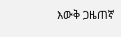እውቅ ጋዜጠኛ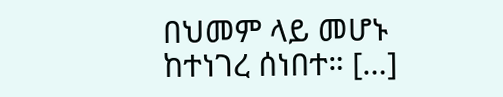በህመም ላይ መሆኑ ከተነገረ ሰነበተ። […]